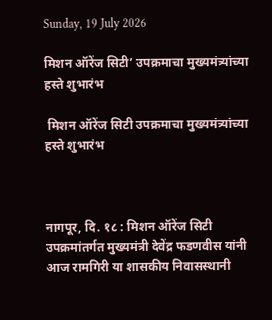Sunday, 19 July 2026

मिशन ऑरेंज सिटी’ उपक्रमाचा मुख्यमंत्र्यांच्या हस्ते शुभारंभ

 मिशन ऑरेंज सिटी उपक्रमाचा मुख्यमंत्र्यांच्या हस्ते शुभारंभ



नागपूर, दि. १८ : मिशन ऑरेंज सिटी उपक्रमांतर्गत मुख्यमंत्री देवेंद्र फडणवीस यांनी आज रामगिरी या शासकीय निवासस्थानी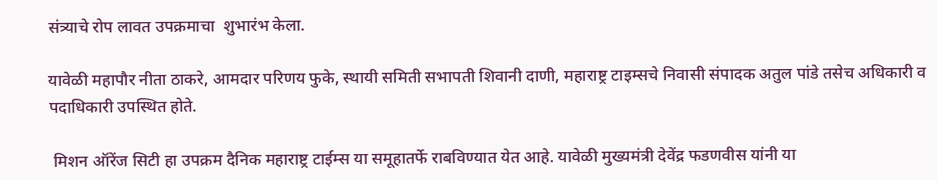संत्र्याचे रोप लावत उपक्रमाचा  शुभारंभ केला.

यावेळी महापौर नीता ठाकरे, आमदार परिणय फुके, स्थायी समिती सभापती शिवानी दाणी, महाराष्ट्र टाइम्सचे निवासी संपादक अतुल पांडे तसेच अधिकारी व पदाधिकारी उपस्थित होते.

 मिशन ऑरेंज सिटी हा उपक्रम दैनिक महाराष्ट्र टाईम्स या समूहातर्फे राबविण्यात येत आहे. यावेळी मुख्यमंत्री देवेंद्र फडणवीस यांनी या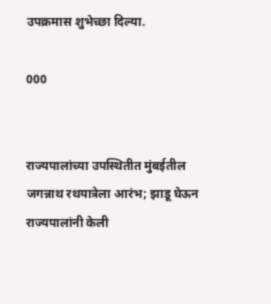उपक्रमास शुभेच्छा दिल्या.

000


राज्यपालांच्या उपस्थितीत मुंबईतील जगन्नाथ रथयात्रेला आरंभ; झाडू घेऊन राज्यपालांनी केली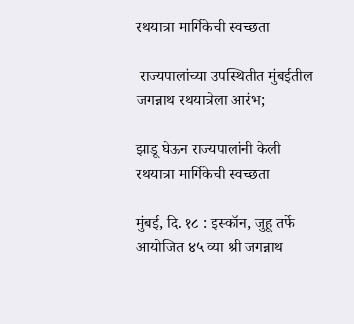रथयात्रा मार्गिकेची स्वच्छता

 राज्यपालांच्या उपस्थितीत मुंबईतील जगन्नाथ रथयात्रेला आरंभ;

झाडू घेऊन राज्यपालांनी केली रथयात्रा मार्गिकेची स्वच्छता

मुंबई, दि. १८ : इस्कॉन, जुहू तर्फे आयोजित ४५ व्या श्री जगन्नाथ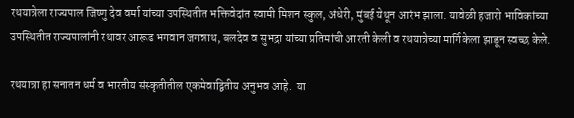रथयात्रेला राज्यपाल जिष्णु देव वर्मा यांच्या उपस्थितीत भक्तिवेदांत स्वामी मिशन स्कुल, अंधेरी, मुंबई येथून आरंभ झाला. यावेळी हजारो भाविकांच्या उपस्थितीत राज्यपालांनी रथावर आरूढ भगवान जगन्नाथ, बलदेव व सुभद्रा यांच्या प्रतिमांची आरती केली व रथयात्रेच्या मार्गिकेला झाडून स्वच्छ केले.

रथयात्रा हा सनातन धर्म व भारतीय संस्कृतीतील एकमेवाद्वितीय अनुभव आहे.  या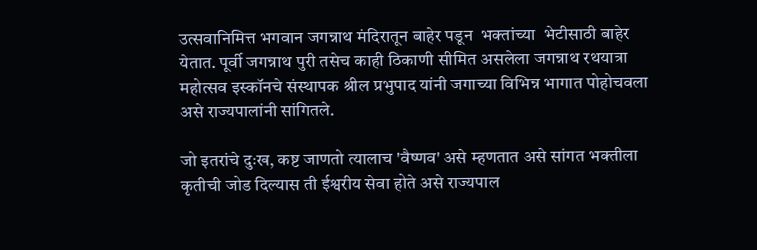उत्सवानिमित्त भगवान जगन्नाथ मंदिरातून बाहेर पडून  भक्तांच्या  भेटीसाठी बाहेर येतात. पूर्वी जगन्नाथ पुरी तसेच काही ठिकाणी सीमित असलेला जगन्नाथ रथयात्रा महोत्सव इस्कॉनचे संस्थापक श्रील प्रभुपाद यांनी जगाच्या विभिन्न भागात पोहोचवला असे राज्यपालांनी सांगितले.

जो इतरांचे दुःख, कष्ट जाणतो त्यालाच 'वैष्णव' असे म्हणतात असे सांगत भक्तीला कृतीची जोड दिल्यास ती ईश्वरीय सेवा होते असे राज्यपाल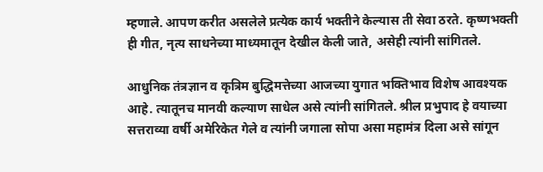म्हणाले. आपण करीत असलेले प्रत्येक कार्य भक्तीने केल्यास ती सेवा ठरते. कृष्णभक्ती ही गीत, नृत्य साधनेच्या माध्यमातून देखील केली जाते, असेही त्यांनी सांगितले.

आधुनिक तंत्रज्ञान व कृत्रिम बुद्धिमत्तेच्या आजच्या युगात भक्तिभाव विशेष आवश्यक आहे. त्यातूनच मानवी कल्याण साधेल असे त्यांनी सांगितले. श्रील प्रभुपाद हे वयाच्या सत्तराव्या वर्षी अमेरिकेत गेले व त्यांनी जगाला सोपा असा महामंत्र दिला असे सांगून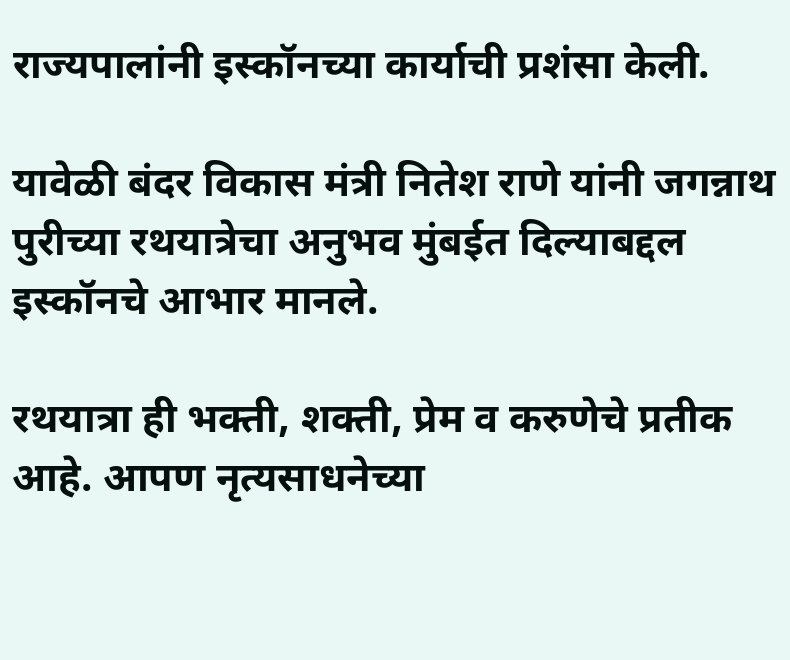राज्यपालांनी इस्कॉनच्या कार्याची प्रशंसा केली.

यावेळी बंदर विकास मंत्री नितेश राणे यांनी जगन्नाथ पुरीच्या रथयात्रेचा अनुभव मुंबईत दिल्याबद्दल इस्कॉनचे आभार मानले.

रथयात्रा ही भक्ती, शक्ती, प्रेम व करुणेचे प्रतीक आहे. आपण नृत्यसाधनेच्या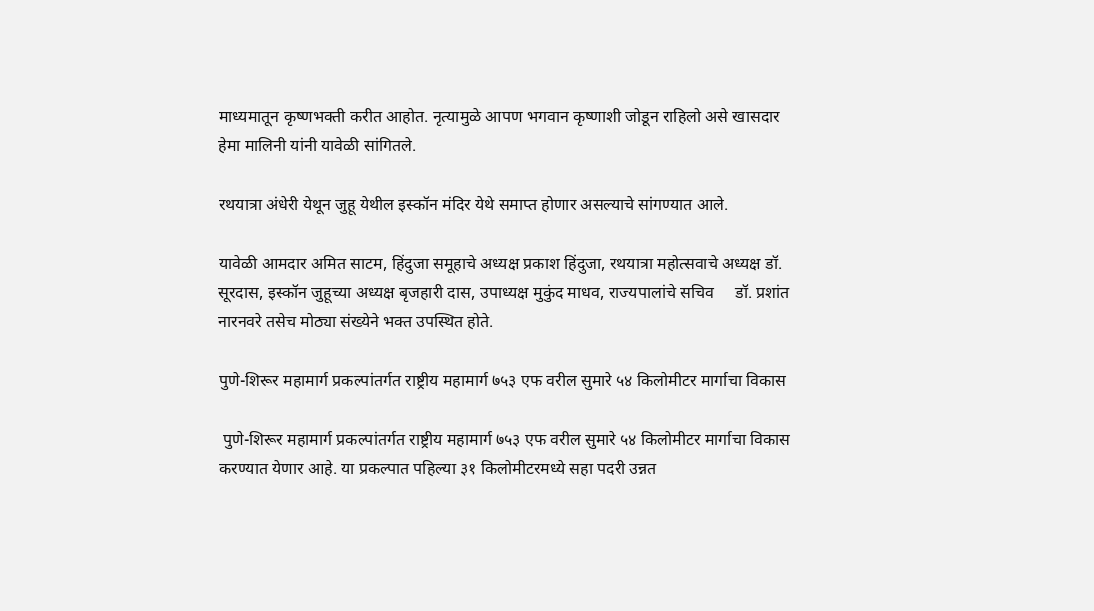माध्यमातून कृष्णभक्ती करीत आहोत. नृत्यामुळे आपण भगवान कृष्णाशी जोडून राहिलो असे खासदार हेमा मालिनी यांनी यावेळी सांगितले.

रथयात्रा अंधेरी येथून जुहू येथील इस्कॉन मंदिर येथे समाप्त होणार असल्याचे सांगण्यात आले.

यावेळी आमदार अमित साटम, हिंदुजा समूहाचे अध्यक्ष प्रकाश हिंदुजा, रथयात्रा महोत्सवाचे अध्यक्ष डॉ. सूरदास, इस्कॉन जुहूच्या अध्यक्ष बृजहारी दास, उपाध्यक्ष मुकुंद माधव, राज्यपालांचे सचिव     डॉ. प्रशांत नारनवरे तसेच मोठ्या संख्येने भक्त उपस्थित होते.

पुणे-शिरूर महामार्ग प्रकल्पांतर्गत राष्ट्रीय महामार्ग ७५३ एफ वरील सुमारे ५४ किलोमीटर मार्गाचा विकास

 पुणे-शिरूर महामार्ग प्रकल्पांतर्गत राष्ट्रीय महामार्ग ७५३ एफ वरील सुमारे ५४ किलोमीटर मार्गाचा विकास करण्यात येणार आहे. या प्रकल्पात पहिल्या ३१ किलोमीटरमध्ये सहा पदरी उन्नत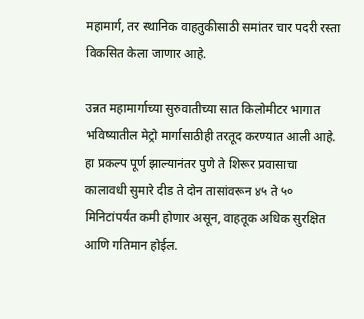महामार्ग, तर स्थानिक वाहतुकीसाठी समांतर चार पदरी रस्ता विकसित केला जाणार आहे.

उन्नत महामार्गाच्या सुरुवातीच्या सात किलोमीटर भागात भविष्यातील मेट्रो मार्गासाठीही तरतूद करण्यात आली आहे. हा प्रकल्प पूर्ण झाल्यानंतर पुणे ते शिरूर प्रवासाचा कालावधी सुमारे दीड ते दोन तासांवरून ४५ ते ५० मिनिटांपर्यंत कमी होणार असून, वाहतूक अधिक सुरक्षित आणि गतिमान होईल.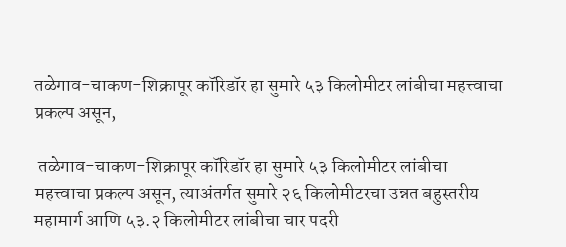तळेगाव-चाकण-शिक्रापूर कॉरिडॉर हा सुमारे ५३ किलोमीटर लांबीचा महत्त्वाचा प्रकल्प असून,

 तळेगाव-चाकण-शिक्रापूर कॉरिडॉर हा सुमारे ५३ किलोमीटर लांबीचा महत्त्वाचा प्रकल्प असून, त्याअंतर्गत सुमारे २६ किलोमीटरचा उन्नत बहुस्तरीय महामार्ग आणि ५३.२ किलोमीटर लांबीचा चार पदरी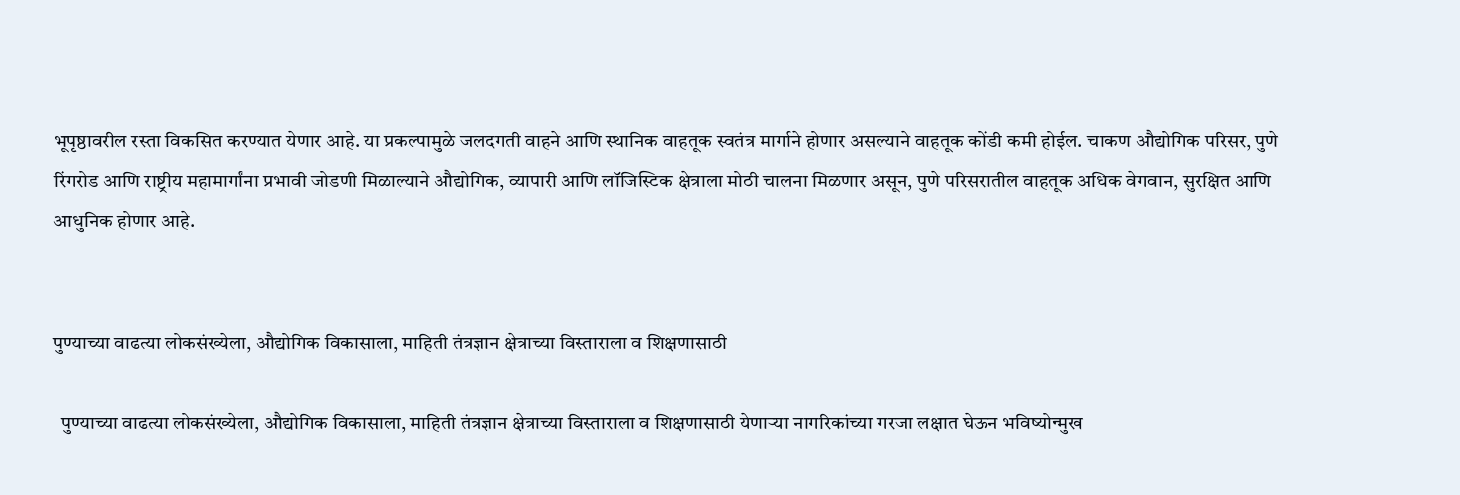भूपृष्ठावरील रस्ता विकसित करण्यात येणार आहे. या प्रकल्पामुळे जलदगती वाहने आणि स्थानिक वाहतूक स्वतंत्र मार्गाने होणार असल्याने वाहतूक कोंडी कमी होईल. चाकण औद्योगिक परिसर, पुणे रिंगरोड आणि राष्ट्रीय महामार्गांना प्रभावी जोडणी मिळाल्याने औद्योगिक, व्यापारी आणि लॉजिस्टिक क्षेत्राला मोठी चालना मिळणार असून, पुणे परिसरातील वाहतूक अधिक वेगवान, सुरक्षित आणि आधुनिक होणार आहे.


पुण्याच्या वाढत्या लोकसंख्येला, औद्योगिक विकासाला, माहिती तंत्रज्ञान क्षेत्राच्या विस्ताराला व शिक्षणासाठी

  पुण्याच्या वाढत्या लोकसंख्येला, औद्योगिक विकासाला, माहिती तंत्रज्ञान क्षेत्राच्या विस्ताराला व शिक्षणासाठी येणाऱ्या नागरिकांच्या गरजा लक्षात घेऊन भविष्योन्मुख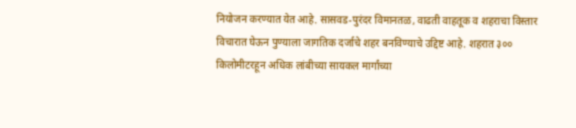नियोजन करण्यात येत आहे. सासवड-पुरंदर विमानतळ, वाढती वाहतूक व शहराचा विस्तार विचारात घेऊन पुण्याला जागतिक दर्जाचे शहर बनविण्याचे उद्दिष्ट आहे. शहरात ३०० किलोमीटरहून अधिक लांबीच्या सायकल मार्गांच्या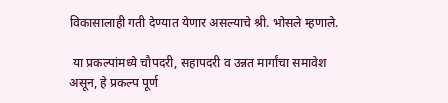विकासालाही गती देण्यात येणार असल्याचे श्री. भोसले म्हणाले.

 या प्रकल्पांमध्ये चौपदरी, सहापदरी व उन्नत मार्गांचा समावेश असून, हे प्रकल्प पूर्ण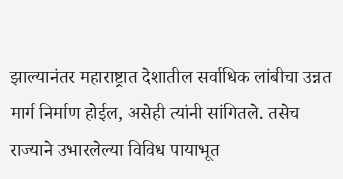झाल्यानंतर महाराष्ट्रात देशातील सर्वाधिक लांबीचा उन्नत मार्ग निर्माण होईल, असेही त्यांनी सांगितले. तसेच राज्याने उभारलेल्या विविध पायाभूत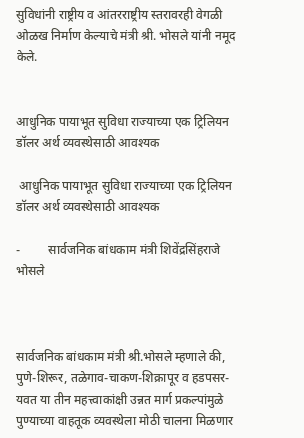सुविधांनी राष्ट्रीय व आंतरराष्ट्रीय स्तरावरही वेगळी ओळख निर्माण केल्याचे मंत्री श्री. भोसले यांनी नमूद केले.


आधुनिक पायाभूत सुविधा राज्याच्या एक ट्रिलियन डॉलर अर्थ व्यवस्थेसाठी आवश्यक

 आधुनिक पायाभूत सुविधा राज्याच्या एक ट्रिलियन डॉलर अर्थ व्यवस्थेसाठी आवश्यक

-         सार्वजनिक बांधकाम मंत्री शिवेंद्रसिंहराजे भोसले



सार्वजनिक बांधकाम मंत्री श्री.भोसले म्हणाले की, पुणे-शिरूर, तळेगाव-चाकण-शिक्रापूर व हडपसर-यवत या तीन महत्त्वाकांक्षी उन्नत मार्ग प्रकल्पांमुळे पुण्याच्या वाहतूक व्यवस्थेला मोठी चालना मिळणार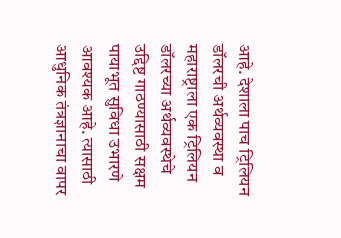आहे. देशाला पाच ट्रिलियन डॉलरची अर्थव्यवस्था व महाराष्ट्राला एक ट्रिलियन डॉलरच्या अर्थव्यवस्थेचे उद्दिष्ट गाठण्यासाठी सक्षम पायाभूत सुविधा उभारणे आवश्यक आहे. त्यासाठी आधुनिक तंत्रज्ञानाचा वापर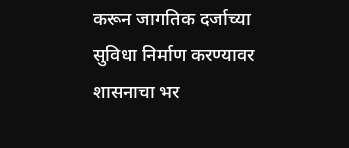करून जागतिक दर्जाच्या सुविधा निर्माण करण्यावर शासनाचा भर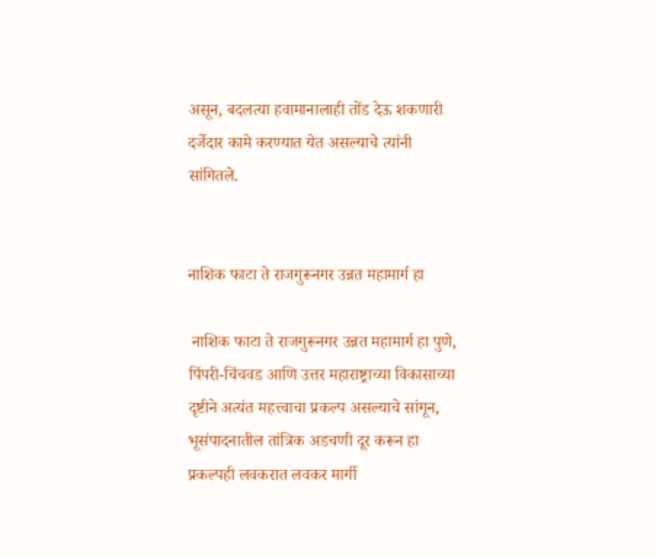असून, बदलत्या हवामानालाही तोंड देऊ शकणारी दर्जेदार कामे करण्यात येत असल्याचे त्यांनी सांगितले.


नाशिक फाटा ते राजगुरूनगर उन्नत महामार्ग हा

 नाशिक फाटा ते राजगुरूनगर उन्नत महामार्ग हा पुणे, पिंपरी-चिंचवड आणि उत्तर महाराष्ट्राच्या विकासाच्या दृष्टीने अत्यंत महत्त्वाचा प्रकल्प असल्याचे सांगून, भूसंपादनातील तांत्रिक अडचणी दूर करून हा प्रकल्पही लवकरात लवकर मार्गी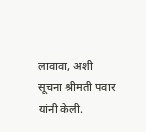लावावा, अशी सूचना श्रीमती पवार यांनी केली.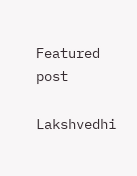Featured post

Lakshvedhi